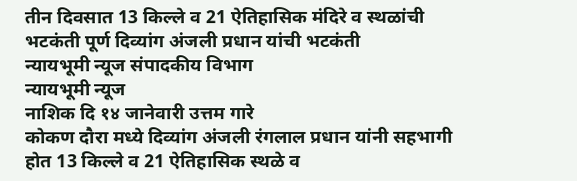तीन दिवसात 13 किल्ले व 21 ऐतिहासिक मंदिरे व स्थळांची भटकंती पूर्ण दिव्यांग अंजली प्रधान यांची भटकंती
न्यायभूमी न्यूज संपादकीय विभाग
न्यायभूमी न्यूज
नाशिक दि १४ जानेवारी उत्तम गारे
कोकण दौरा मध्ये दिव्यांग अंजली रंगलाल प्रधान यांनी सहभागी होत 13 किल्ले व 21 ऐतिहासिक स्थळे व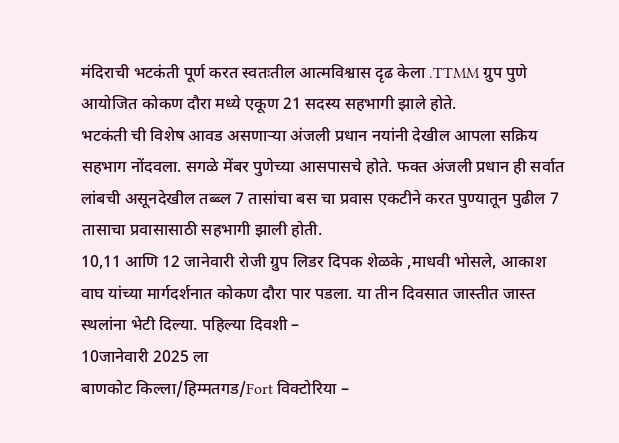मंदिराची भटकंती पूर्ण करत स्वतःतील आत्मविश्वास दृढ केला .TTMM ग्रुप पुणे आयोजित कोकण दौरा मध्ये एकूण 21 सदस्य सहभागी झाले होते.
भटकंती ची विशेष आवड असणाऱ्या अंजली प्रधान नयांनी देखील आपला सक्रिय सहभाग नोंदवला. सगळे मेंबर पुणेच्या आसपासचे होते. फक्त अंजली प्रधान ही सर्वात लांबची असूनदेखील तब्ब्ल 7 तासांचा बस चा प्रवास एकटीने करत पुण्यातून पुढील 7 तासाचा प्रवासासाठी सहभागी झाली होती.
10,11 आणि 12 जानेवारी रोजी ग्रुप लिडर दिपक शेळके ,माधवी भोसले, आकाश वाघ यांच्या मार्गदर्शनात कोकण दौरा पार पडला. या तीन दिवसात जास्तीत जास्त स्थलांना भेटी दिल्या. पहिल्या दिवशी –
10जानेवारी 2025 ला
बाणकोट किल्ला/हिम्मतगड/Fort विक्टोरिया –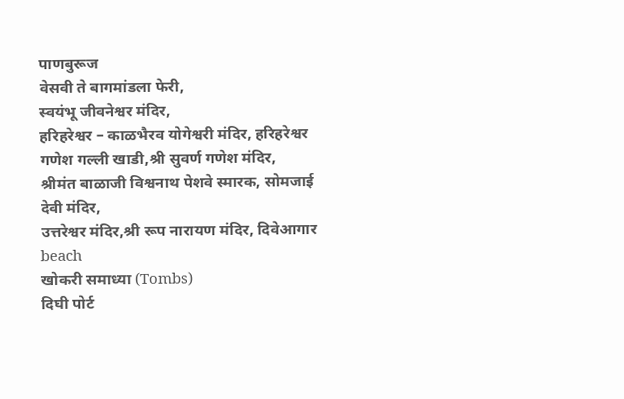पाणबुरूज
वेसवी ते बागमांडला फेरी,
स्वयंभू जीवनेश्वर मंदिर,
हरिहरेश्वर – काळभैरव योगेश्वरी मंदिर, हरिहरेश्वर गणेश गल्ली खाडी,श्री सुवर्ण गणेश मंदिर,
श्रीमंत बाळाजी विश्वनाथ पेशवे स्मारक, सोमजाई देवी मंदिर,
उत्तरेश्वर मंदिर,श्री रूप नारायण मंदिर, दिवेआगार beach
खोकरी समाध्या (Tombs)
दिघी पोर्ट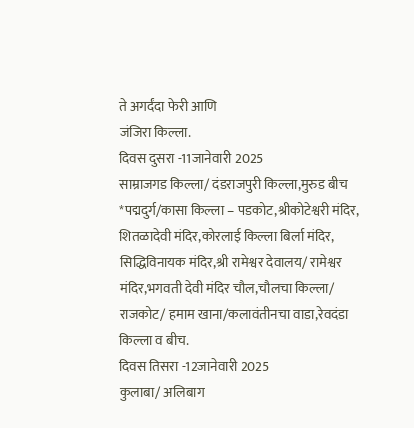ते अगर्दंदा फेरी आणि
जंजिरा किल्ला.
दिवस दुसरा -11जानेवारी 2025
साम्राजगड किल्ला/ दंडराजपुरी किल्ला,मुरुड बीच
*पद्मदुर्ग/कासा किल्ला – पडकोट,श्रीकोटेश्वरी मंदिर,
शितळादेवी मंदिर,कोरलाई किल्ला बिर्ला मंदिर, सिद्धिविनायक मंदिर,श्री रामेश्वर देवालय/ रामेश्वर मंदिर,भगवती देवी मंदिर चौल,चौलचा किल्ला/ राजकोट/ हमाम खाना/कलावंतीनचा वाडा,रेवदंडा किल्ला व बीच.
दिवस तिसरा -12जानेवारी 2025
कुलाबा/ अलिबाग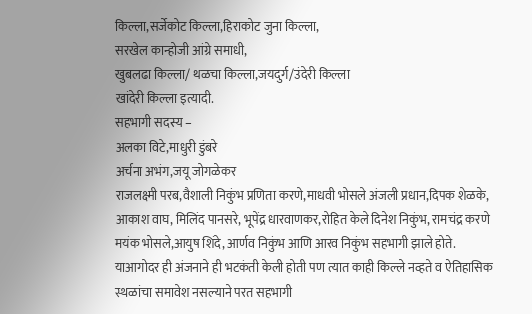किल्ला,सर्जेकोट किल्ला,हिराकोट जुना किल्ला,
सरखेल कान्होजी आंग्रे समाधी,
खुबलढा किल्ला/ थळचा किल्ला,जयदुर्ग/उंदेरी किल्ला
खांदेरी किल्ला इत्यादी.
सहभागी सदस्य –
अलका विटे,माधुरी डुंबरे
अर्चना अभंग,जयू जोगळेकर
राजलक्ष्मी परब,वैशाली निकुंभ प्रणिता करणे,माधवी भोसले अंजली प्रधान,दिपक शेळके, आकाश वाघ, मिलिंद पानसरे, भूपेंद्र धारवाणकर,रोहित केले दिनेश निकुंभ, रामचंद्र करणे
मयंक भोसले,आयुष शिंदे, आर्णव निकुंभ आणि आरव निकुंभ सहभागी झाले होते.
याआगोदर ही अंजनाने ही भटकंती केली होती पण त्यात काही किल्ले नव्हते व ऐतिहासिक स्थळांचा समावेश नसल्याने परत सहभागी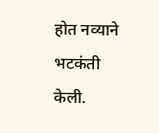होत नव्याने भटकंती केली.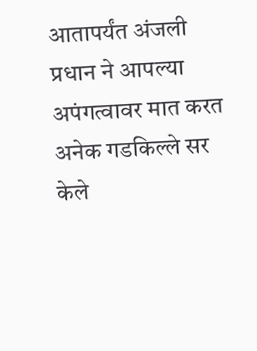आतापर्यंत अंजली प्रधान ने आपल्या अपंगत्वावर मात करत अनेक गडकिल्ले सर केले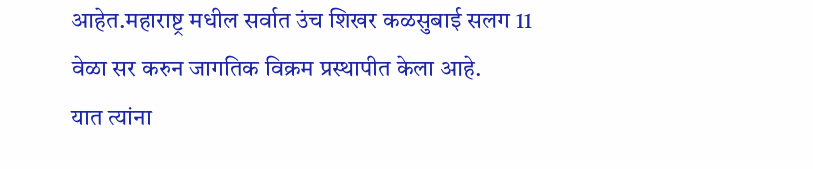आहेत.महाराष्ट्र मधील सर्वात उंच शिखर कळसुबाई सलग 11 वेळा सर करुन जागतिक विक्रम प्रस्थापीत केला आहे.
यात त्यांना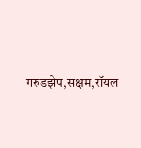गरुडझेप,सक्षम,रॉयल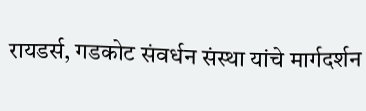रायडर्स, गडकोट संवर्धन संस्था यांचे मार्गदर्शन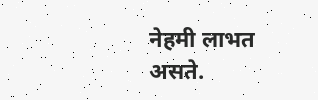नेहमी लाभत असते.